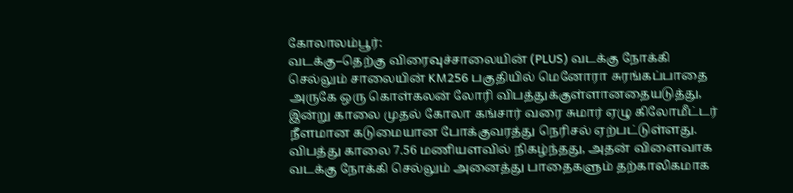கோலாலம்பூர்:
வடக்கு–தெற்கு விரைவுச்சாலையின் (PLUS) வடக்கு நோக்கி செல்லும் சாலையின் KM256 பகுதியில் மெனோரா சுரங்கப்பாதை அருகே ஒரு கொள்கலன் லோரி விபத்துக்குள்ளானதையடுத்து, இன்று காலை முதல் கோலா கங்சார் வரை சுமார் ஏழு கிலோமீட்டர் நீளமான கடுமையான போக்குவரத்து நெரிசல் ஏற்பட்டுள்ளது.
விபத்து காலை 7.56 மணியளவில் நிகழ்ந்தது, அதன் விளைவாக வடக்கு நோக்கி செல்லும் அனைத்து பாதைகளும் தற்காலிகமாக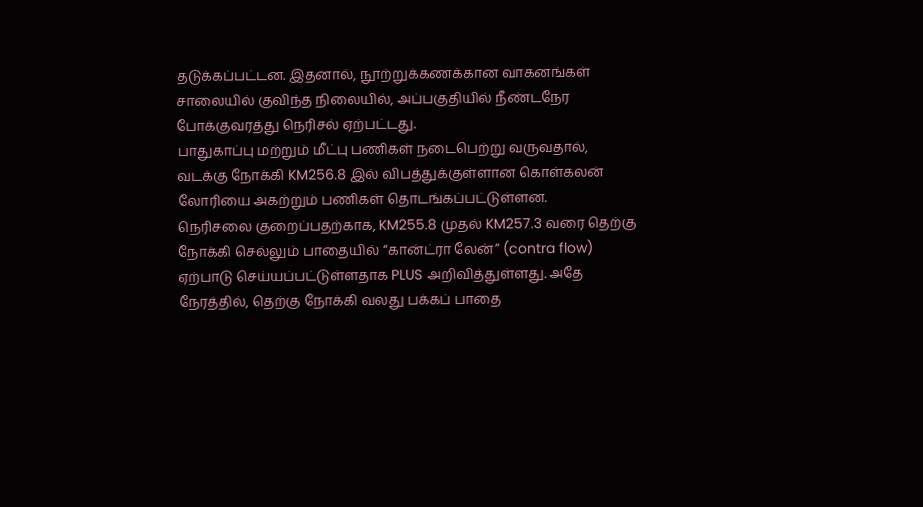தடுக்கப்பட்டன. இதனால், நூற்றுக்கணக்கான வாகனங்கள் சாலையில் குவிந்த நிலையில், அப்பகுதியில் நீண்டநேர போக்குவரத்து நெரிசல் ஏற்பட்டது.
பாதுகாப்பு மற்றும் மீட்பு பணிகள் நடைபெற்று வருவதால், வடக்கு நோக்கி KM256.8 இல் விபத்துக்குள்ளான கொள்கலன் லோரியை அகற்றும் பணிகள் தொடங்கப்பட்டுள்ளன.
நெரிசலை குறைப்பதற்காக, KM255.8 முதல் KM257.3 வரை தெற்கு நோக்கி செல்லும் பாதையில் “கான்ட்ரா லேன்” (contra flow) ஏற்பாடு செய்யப்பட்டுள்ளதாக PLUS அறிவித்துள்ளது. அதே நேரத்தில், தெற்கு நோக்கி வலது பக்கப் பாதை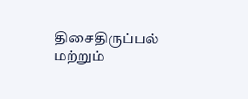திசைதிருப்பல் மற்றும்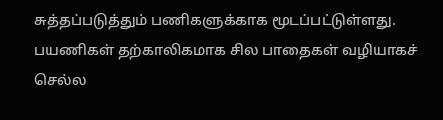சுத்தப்படுத்தும் பணிகளுக்காக மூடப்பட்டுள்ளது.
பயணிகள் தற்காலிகமாக சில பாதைகள் வழியாகச் செல்ல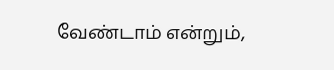வேண்டாம் என்றும்,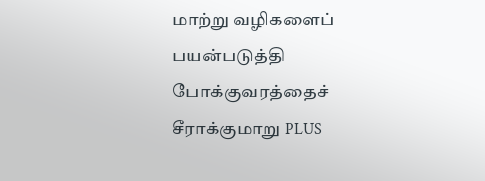மாற்று வழிகளைப் பயன்படுத்தி போக்குவரத்தைச் சீராக்குமாறு PLUS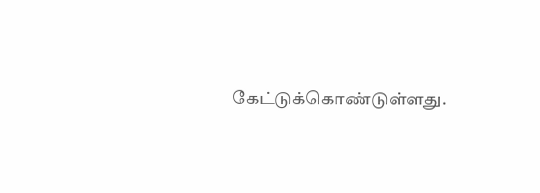கேட்டுக்கொண்டுள்ளது.